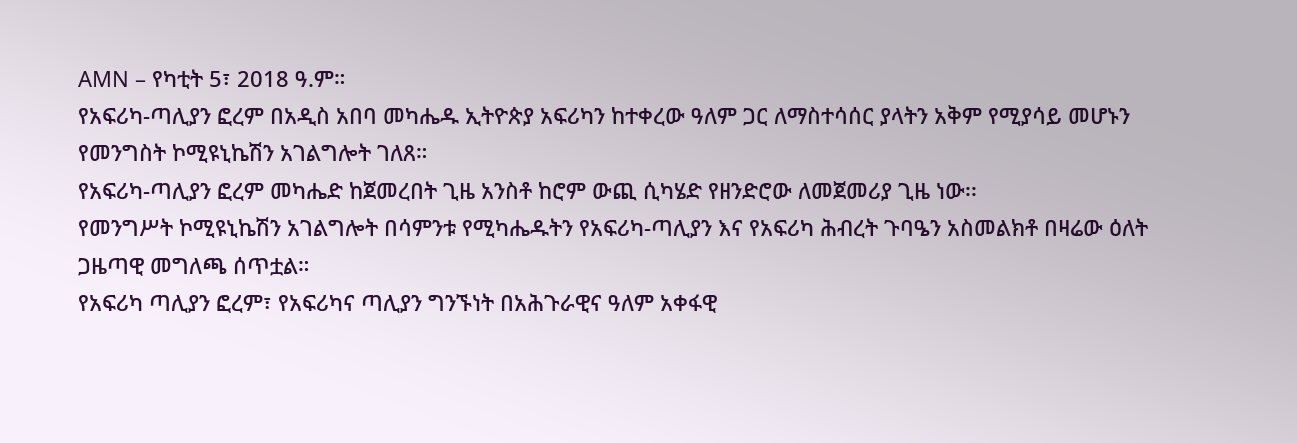AMN – የካቲት 5፣ 2018 ዓ.ም።
የአፍሪካ-ጣሊያን ፎረም በአዲስ አበባ መካሔዱ ኢትዮጵያ አፍሪካን ከተቀረው ዓለም ጋር ለማስተሳሰር ያላትን አቅም የሚያሳይ መሆኑን የመንግስት ኮሚዩኒኬሽን አገልግሎት ገለጸ።
የአፍሪካ-ጣሊያን ፎረም መካሔድ ከጀመረበት ጊዜ አንስቶ ከሮም ውጪ ሲካሄድ የዘንድሮው ለመጀመሪያ ጊዜ ነው፡፡
የመንግሥት ኮሚዩኒኬሽን አገልግሎት በሳምንቱ የሚካሔዱትን የአፍሪካ-ጣሊያን እና የአፍሪካ ሕብረት ጉባዔን አስመልክቶ በዛሬው ዕለት ጋዜጣዊ መግለጫ ሰጥቷል።
የአፍሪካ ጣሊያን ፎረም፣ የአፍሪካና ጣሊያን ግንኙነት በአሕጉራዊና ዓለም አቀፋዊ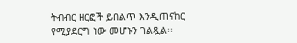ትብብር ዘርፎች ይበልጥ እንዲጠናከር የሚያደርግ ነው መሆኑን ገልጿል፡፡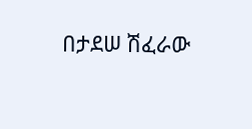በታደሠ ሽፈራው